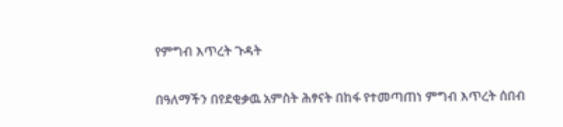የምግብ እጥረት ጉዳት

በዓለማችን በየደቂቃዉ አምስት ሕፃናት በከፋ የተመጣጠነ ምግብ እጥረት ሰበብ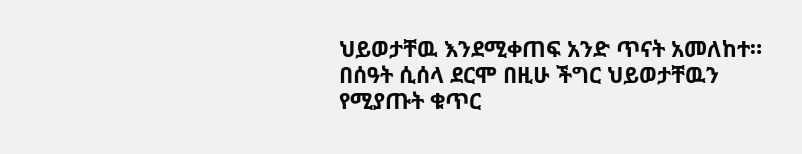ህይወታቸዉ እንደሚቀጠፍ አንድ ጥናት አመለከተ። በሰዓት ሲሰላ ደርሞ በዚሁ ችግር ህይወታቸዉን የሚያጡት ቁጥር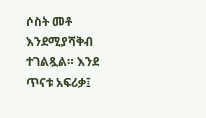ሶስት መቶ እንደሚያሻቅብ ተገልጿል። እንደ ጥናቱ አፍሪቃ፤